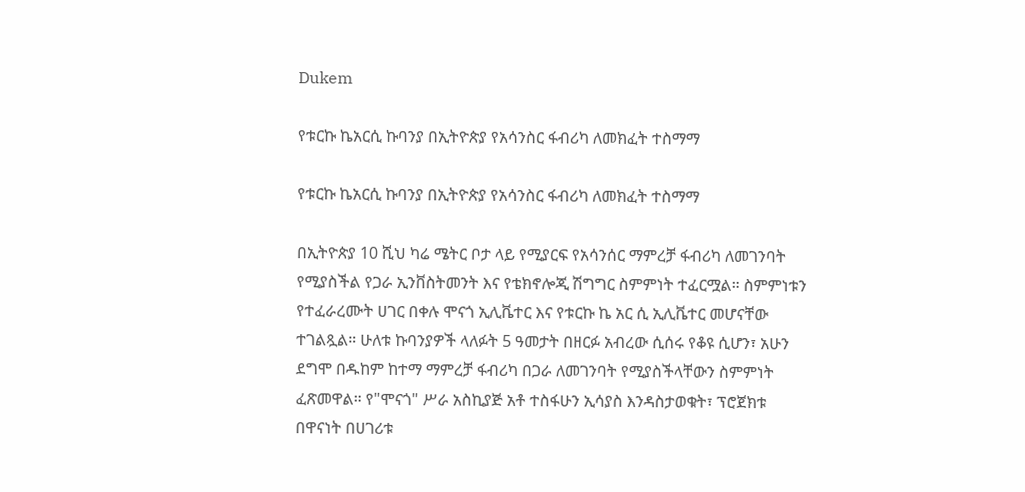Dukem

የቱርኩ ኬአርሲ ኩባንያ በኢትዮጵያ የአሳንስር ፋብሪካ ለመክፈት ተስማማ

የቱርኩ ኬአርሲ ኩባንያ በኢትዮጵያ የአሳንስር ፋብሪካ ለመክፈት ተስማማ

በኢትዮጵያ 10 ሺህ ካሬ ሜትር ቦታ ላይ የሚያርፍ የአሳንሰር ማምረቻ ፋብሪካ ለመገንባት የሚያስችል የጋራ ኢንቨስትመንት እና የቴክኖሎጂ ሽግግር ስምምነት ተፈርሟል። ስምምነቱን የተፈራረሙት ሀገር በቀሉ ሞናጎ ኢሊቬተር እና የቱርኩ ኬ አር ሲ ኢሊቬተር መሆናቸው ተገልጿል። ሁለቱ ኩባንያዎች ላለፉት 5 ዓመታት በዘርፉ አብረው ሲሰሩ የቆዩ ሲሆን፣ አሁን ደግሞ በዱከም ከተማ ማምረቻ ፋብሪካ በጋራ ለመገንባት የሚያስችላቸውን ስምምነት ፈጽመዋል። የ"ሞናጎ" ሥራ አስኪያጅ አቶ ተስፋሁን ኢሳያስ እንዳስታወቁት፣ ፕሮጀክቱ በዋናነት በሀገሪቱ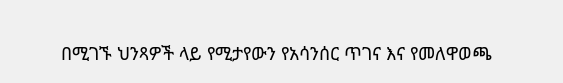በሚገኙ ህንጻዎች ላይ የሚታየውን የአሳንሰር ጥገና እና የመለዋወጫ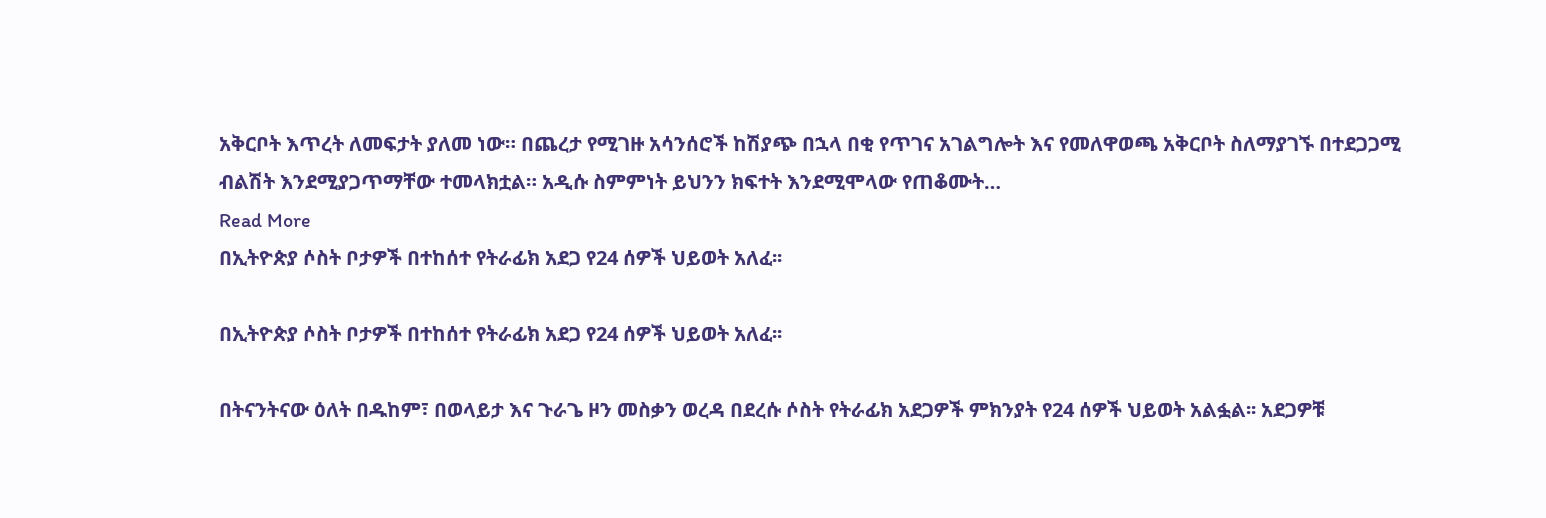አቅርቦት እጥረት ለመፍታት ያለመ ነው። በጨረታ የሚገዙ አሳንሰሮች ከሽያጭ በኋላ በቂ የጥገና አገልግሎት እና የመለዋወጫ አቅርቦት ስለማያገኙ በተደጋጋሚ ብልሽት እንደሚያጋጥማቸው ተመላክቷል። አዲሱ ስምምነት ይህንን ክፍተት እንደሚሞላው የጠቆሙት…
Read More
በኢትዮጵያ ሶስት ቦታዎች በተከሰተ የትራፊክ አደጋ የ24 ሰዎች ህይወት አለፈ፡፡

በኢትዮጵያ ሶስት ቦታዎች በተከሰተ የትራፊክ አደጋ የ24 ሰዎች ህይወት አለፈ፡፡

በትናንትናው ዕለት በዱከም፣ በወላይታ እና ጉራጌ ዞን መስቃን ወረዳ በደረሱ ሶስት የትራፊክ አደጋዎች ምክንያት የ24 ሰዎች ህይወት አልፏል፡፡ አደጋዎቹ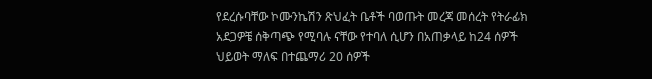የደረሱባቸው ኮሙንኬሽን ጽህፈት ቤቶች ባወጡት መረጃ መሰረት የትራፊክ አደጋዎቼ ሰቅጣጭ የሚባሉ ናቸው የተባለ ሲሆን በአጠቃላይ ከ24 ሰዎች ህይወት ማለፍ በተጨማሪ 20 ሰዎች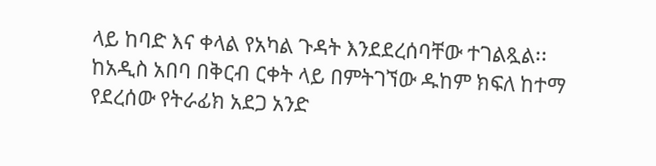ላይ ከባድ እና ቀላል የአካል ጉዳት እንደደረሰባቸው ተገልጿል፡፡ ከአዲስ አበባ በቅርብ ርቀት ላይ በምትገኘው ዱከም ክፍለ ከተማ የደረሰው የትራፊክ አደጋ አንድ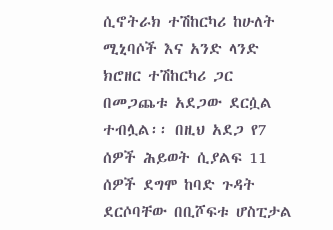ሲኖትራክ ተሽከርካሪ ከሁለት ሚኒባሶች እና አንድ ላንድ ክሮዘር ተሽከርካሪ ጋር በመጋጨቱ አደጋው ደርሷል ተብሏል፡፡ በዚህ አደጋ የ7 ሰዎች ሕይወት ሲያልፍ 11 ሰዎች ደግሞ ከባድ ጉዳት ደርሶባቸው በቢሾፍቱ ሆስፒታል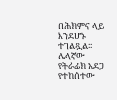በሕክምና ላይ እንደሆኑ ተገልጿል፡፡ ሌላኛው የትራፊክ አደጋ የተከሰተው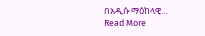በአዲሱ ማዕከላዊ…
Read More